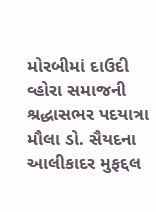મોરબીમાં દાઉદી વ્હોરા સમાજની શ્રદ્ધાસભર પદયાત્રા મૌલા ડો. સૈયદના આલીકાદર મુફદ્દલ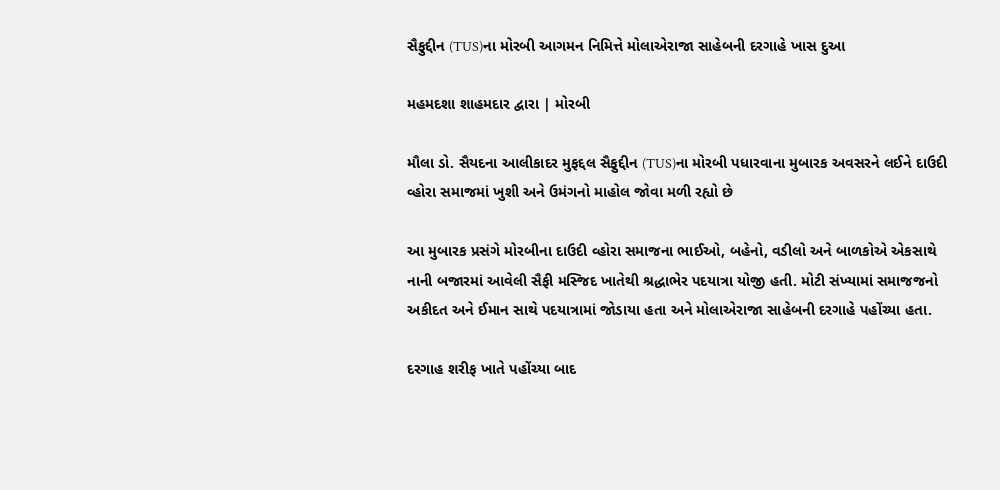સૈફુદ્દીન (TUS)ના મોરબી આગમન નિમિત્તે મોલાએરાજા સાહેબની દરગાહે ખાસ દુઆ

મહમદશા શાહમદાર દ્વારા | મોરબી

મૌલા ડો. સૈયદના આલીકાદર મુફદ્દલ સૈફુદ્દીન (TUS)ના મોરબી પધારવાના મુબારક અવસરને લઈને દાઉદી વ્હોરા સમાજમાં ખુશી અને ઉમંગનો માહોલ જોવા મળી રહ્યો છે

આ મુબારક પ્રસંગે મોરબીના દાઉદી વ્હોરા સમાજના ભાઈઓ, બહેનો, વડીલો અને બાળકોએ એકસાથે નાની બજારમાં આવેલી સૈફી મસ્જિદ ખાતેથી શ્રદ્ધાભેર પદયાત્રા યોજી હતી. મોટી સંખ્યામાં સમાજજનો અકીદત અને ઈમાન સાથે પદયાત્રામાં જોડાયા હતા અને મોલાએરાજા સાહેબની દરગાહે પહોંચ્યા હતા.

દરગાહ શરીફ ખાતે પહોંચ્યા બાદ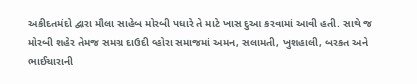અકીદતમંદો દ્વારા મૌલા સાહેબ મોરબી પધારે તે માટે ખાસ દુઆ કરવામાં આવી હતી. સાથે જ મોરબી શહેર તેમજ સમગ્ર દાઉદી વ્હોરા સમાજમાં અમન, સલામતી, ખુશહાલી, બરકત અને ભાઈચારાની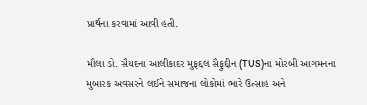પ્રાર્થના કરવામાં આવી હતી.

મૌલા ડો. સૈયદના આલીકાદર મુફદ્દલ સૈફુદ્દીન (TUS)ના મોરબી આગમનના મુબારક અવસરને લઈને સમાજના લોકોમાં ભારે ઉત્સાહ અને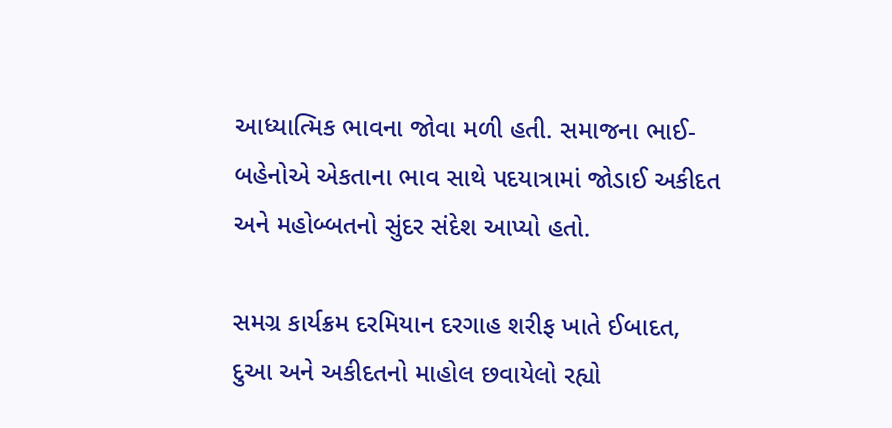આધ્યાત્મિક ભાવના જોવા મળી હતી. સમાજના ભાઈ-બહેનોએ એકતાના ભાવ સાથે પદયાત્રામાં જોડાઈ અકીદત અને મહોબ્બતનો સુંદર સંદેશ આપ્યો હતો.

સમગ્ર કાર્યક્રમ દરમિયાન દરગાહ શરીફ ખાતે ઈબાદત, દુઆ અને અકીદતનો માહોલ છવાયેલો રહ્યો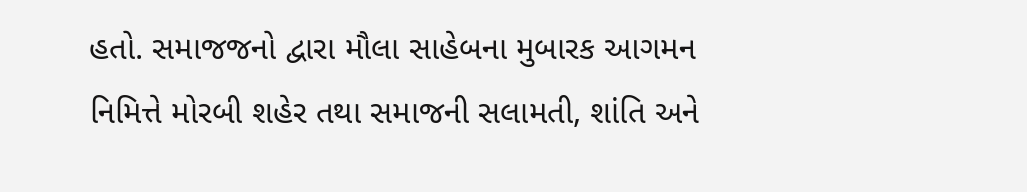હતો. સમાજજનો દ્વારા મૌલા સાહેબના મુબારક આગમન નિમિત્તે મોરબી શહેર તથા સમાજની સલામતી, શાંતિ અને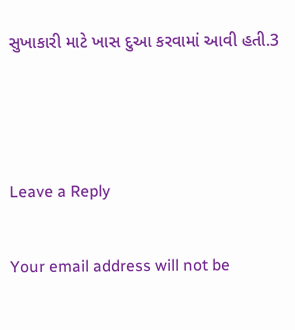સુખાકારી માટે ખાસ દુઆ કરવામાં આવી હતી.3



Leave a Reply

Your email address will not be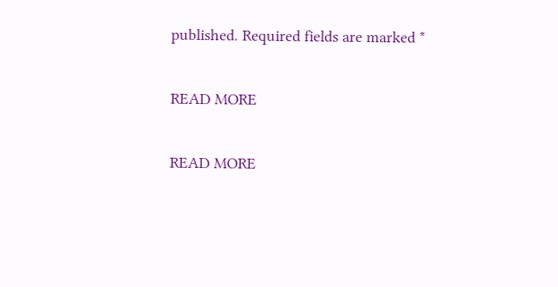published. Required fields are marked *

READ MORE

READ MORE